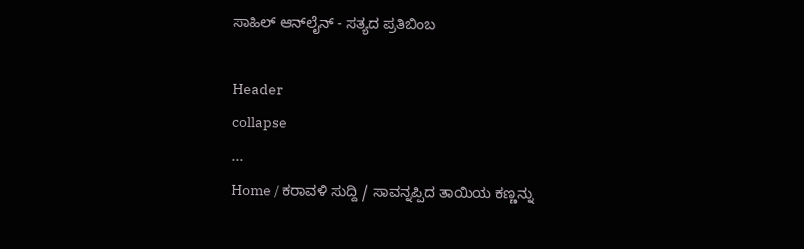ಸಾಹಿಲ್ ಆನ್‌ಲೈನ್ - ಸತ್ಯದ ಪ್ರತಿಬಿಂಬ

Header
collapse
...
Home / ಕರಾವಳಿ ಸುದ್ದಿ / ಸಾವನ್ನಪ್ಪಿದ ತಾಯಿಯ ಕಣ್ಣನ್ನು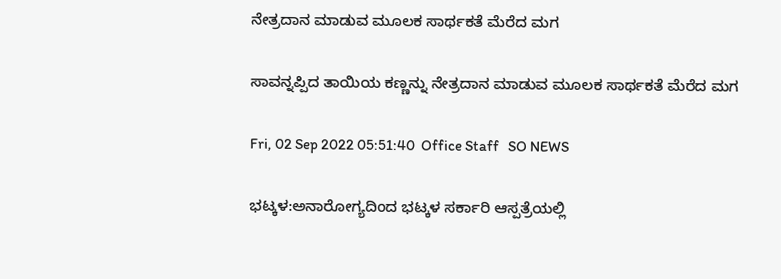ನೇತ್ರದಾನ ಮಾಡುವ ಮೂಲಕ ಸಾರ್ಥಕತೆ ಮೆರೆದ ಮಗ

ಸಾವನ್ನಪ್ಪಿದ ತಾಯಿಯ ಕಣ್ಣನ್ನು ನೇತ್ರದಾನ ಮಾಡುವ ಮೂಲಕ ಸಾರ್ಥಕತೆ ಮೆರೆದ ಮಗ

Fri, 02 Sep 2022 05:51:40  Office Staff   SO NEWS

ಭಟ್ಕಳ:ಅನಾರೋಗ್ಯದಿಂದ ಭಟ್ಕಳ ಸರ್ಕಾರಿ ಆಸ್ಪತ್ರೆಯಲ್ಲಿ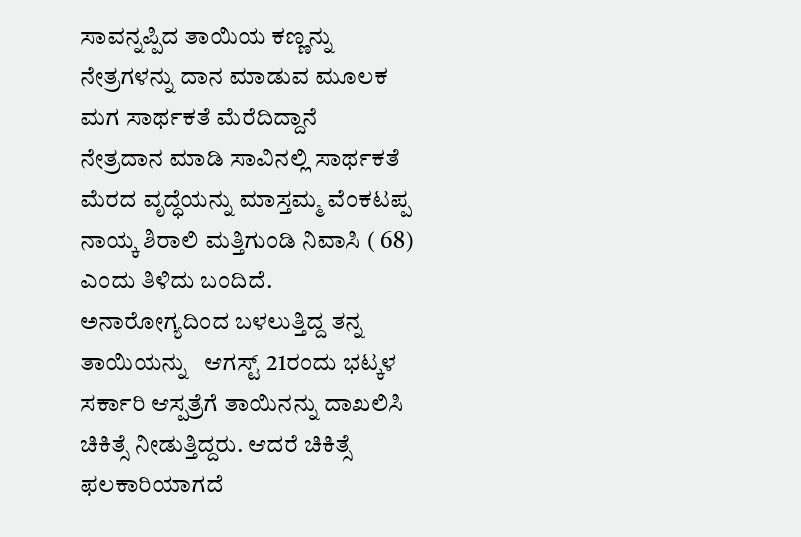ಸಾವನ್ನಪ್ಪಿದ ತಾಯಿಯ ಕಣ್ಣನ್ನು ನೇತ್ರಗಳನ್ನು ದಾನ ಮಾಡುವ ಮೂಲಕ ಮಗ ಸಾರ್ಥಕತೆ ಮೆರೆದಿದ್ದಾನೆ
ನೇತ್ರದಾನ ಮಾಡಿ ಸಾವಿನಲ್ಲಿ ಸಾರ್ಥಕತೆ ಮೆರದ ವೃದ್ಧೆಯನ್ನು ಮಾಸ್ತಮ್ಮ ವೆಂಕಟಪ್ಪ ನಾಯ್ಕ ಶಿರಾಲಿ ಮತ್ತಿಗುಂಡಿ ನಿವಾಸಿ ( 68) ಎಂದು ತಿಳಿದು ಬಂದಿದೆ. ಅನಾರೋಗ್ಯದಿಂದ ಬಳಲುತ್ತಿದ್ದ ತನ್ನ ತಾಯಿಯನ್ನು   ಆಗಸ್ಟ್ 21ರಂದು ಭಟ್ಕಳ ಸರ್ಕಾರಿ ಆಸ್ಪತ್ರೆಗೆ ತಾಯಿನನ್ನು ದಾಖಲಿಸಿ ಚಿಕಿತ್ಸೆ ನೀಡುತ್ತಿದ್ದರು. ಆದರೆ ಚಿಕಿತ್ಸೆ ಫಲಕಾರಿಯಾಗದೆ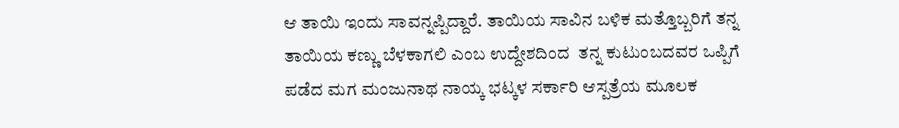ಆ ತಾಯಿ ಇಂದು ಸಾವನ್ನಪ್ಪಿದ್ದಾರೆ. ತಾಯಿಯ ಸಾವಿನ ಬಳಿಕ ಮತ್ತೊಬ್ಬರಿಗೆ ತನ್ನ ತಾಯಿಯ ಕಣ್ಣು ಬೆಳಕಾಗಲಿ ಎಂಬ ಉದ್ದೇಶದಿಂದ  ತನ್ನ ಕುಟುಂಬದವರ ಒಪ್ಪಿಗೆ ಪಡೆದ ಮಗ ಮಂಜುನಾಥ ನಾಯ್ಕ ಭಟ್ಕಳ ಸರ್ಕಾರಿ ಆಸ್ಪತ್ರೆಯ ಮೂಲಕ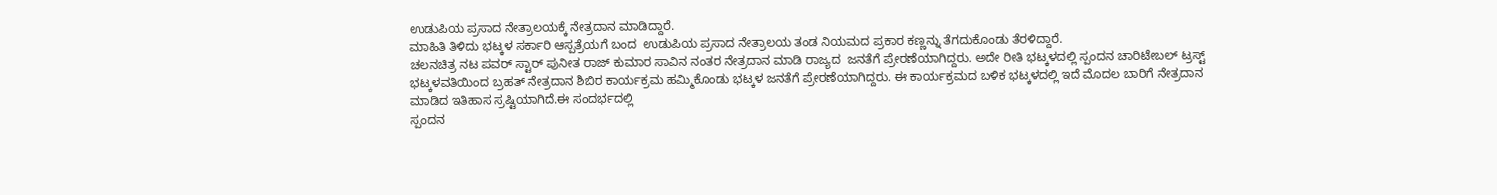ಉಡುಪಿಯ ಪ್ರಸಾದ ನೇತ್ರಾಲಯಕ್ಕೆ ನೇತ್ರದಾನ ಮಾಡಿದ್ದಾರೆ.
ಮಾಹಿತಿ ತಿಳಿದು ಭಟ್ಕಳ ಸರ್ಕಾರಿ ಆಸ್ಪತ್ರೆಯಗೆ ಬಂದ  ಉಡುಪಿಯ ಪ್ರಸಾದ ನೇತ್ರಾಲಯ ತಂಡ ನಿಯಮದ ಪ್ರಕಾರ ಕಣ್ಣನ್ನು ತೆಗದುಕೊಂಡು ತೆರಳಿದ್ದಾರೆ.
ಚಲನಚಿತ್ರ ನಟ ಪವರ್ ಸ್ಟಾರ್ ಪುನೀತ ರಾಜ್ ಕುಮಾರ ಸಾವಿನ ನಂತರ ನೇತ್ರದಾನ ಮಾಡಿ ರಾಜ್ಯದ  ಜನತೆಗೆ ಪ್ರೇರಣೆಯಾಗಿದ್ದರು. ಅದೇ ರೀತಿ ಭಟ್ಕಳದಲ್ಲಿ ಸ್ಪಂದನ ಚಾರಿಟೇಬಲ್ ಟ್ರಸ್ಟ್ ಭಟ್ಕಳವತಿಯಿಂದ ಬ್ರಹತ್ ನೇತ್ರದಾನ ಶಿಬಿರ ಕಾರ್ಯಕ್ರಮ ಹಮ್ಮಿಕೊಂಡು ಭಟ್ಕಳ ಜನತೆಗೆ ಪ್ರೇರಣೆಯಾಗಿದ್ದರು. ಈ ಕಾರ್ಯಕ್ರಮದ ಬಳಿಕ ಭಟ್ಕಳದಲ್ಲಿ ಇದೆ ಮೊದಲ ಬಾರಿಗೆ ನೇತ್ರದಾನ ಮಾಡಿದ ಇತಿಹಾಸ ಸ್ರಷ್ಟಿಯಾಗಿದೆ.ಈ ಸಂದರ್ಭದಲ್ಲಿ
ಸ್ಪಂದನ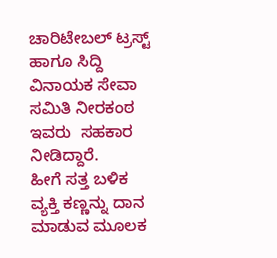ಚಾರಿಟೇಬಲ್ ಟ್ರಸ್ಟ್ ಹಾಗೂ ಸಿದ್ದಿ ವಿನಾಯಕ ಸೇವಾ ಸಮಿತಿ ನೀರಕಂಠ ಇವರು  ಸಹಕಾರ ನೀಡಿದ್ದಾರೆ.
ಹೀಗೆ ಸತ್ತ ಬಳಿಕ ವ್ಯಕ್ತಿ ಕಣ್ಣನ್ನು ದಾನ ಮಾಡುವ ಮೂಲಕ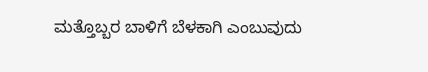ಮತ್ತೊಬ್ಬರ ಬಾಳಿಗೆ ಬೆಳಕಾಗಿ ಎಂಬುವುದು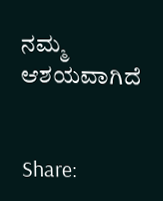ನಮ್ಮ ಆಶಯವಾಗಿದೆ


Share: